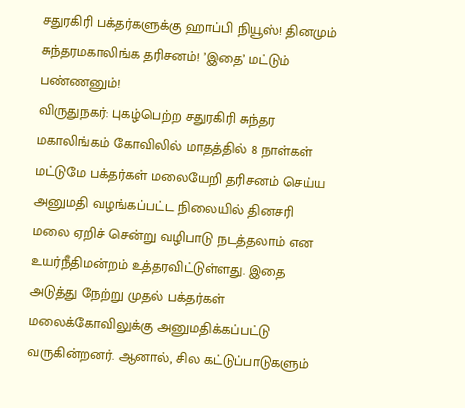சதுரகிரி பக்தர்களுக்கு ஹாப்பி நியூஸ்! தினமும் சுந்தரமகாலிங்க தரிசனம்! ’இதை’ மட்டும் பண்ணனும்!
விருதுநகர்: புகழ்பெற்ற சதுரகிரி சுந்தர மகாலிங்கம் கோவிலில் மாதத்தில் 8 நாள்கள் மட்டுமே பக்தர்கள் மலையேறி தரிசனம் செய்ய அனுமதி வழங்கப்பட்ட நிலையில் தினசரி மலை ஏறிச் சென்று வழிபாடு நடத்தலாம் என உயர்நீதிமன்றம் உத்தரவிட்டுள்ளது. இதை அடுத்து நேற்று முதல் பக்தர்கள் மலைக்கோவிலுக்கு அனுமதிக்கப்பட்டு வருகின்றனர். ஆனால், சில கட்டுப்பாடுகளும்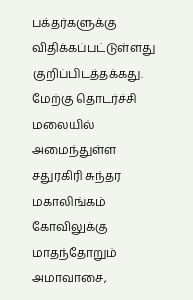பக்தர்களுக்கு விதிக்கப்பட்டுள்ளது குறிப்பிடத்தக்கது.
மேற்கு தொடர்ச்சி மலையில் அமைந்துள்ள சதுரகிரி சுந்தர மகாலிங்கம் கோவிலுக்கு மாதந்தோறும் அமாவாசை,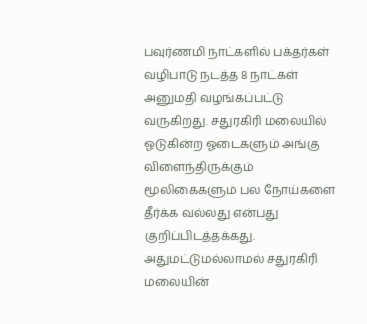பவுர்ணமி நாட்களில் பக்தர்கள் வழிபாடு நடத்த 8 நாட்கள் அனுமதி வழங்கப்பட்டு வருகிறது. சதுரகிரி மலையில் ஓடுகின்ற ஓடைகளும் அங்கு விளைந்திருக்கும் மூலிகைகளும் பல நோய்களை தீர்க்க வல்லது என்பது குறிப்பிடத்தக்கது.
அதுமட்டுமல்லாமல் சதுரகிரி மலையின்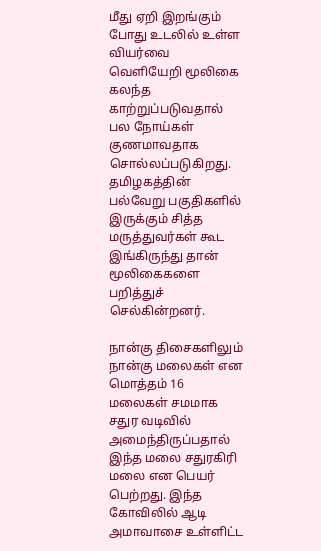மீது ஏறி இறங்கும் போது உடலில் உள்ள வியர்வை வெளியேறி மூலிகை கலந்த காற்றுப்படுவதால் பல நோய்கள் குணமாவதாக சொல்லப்படுகிறது. தமிழகத்தின் பல்வேறு பகுதிகளில் இருக்கும் சித்த மருத்துவர்கள் கூட இங்கிருந்து தான் மூலிகைகளை பறித்துச் செல்கின்றனர்.

நான்கு திசைகளிலும் நான்கு மலைகள் என மொத்தம் 16 மலைகள் சமமாக சதுர வடிவில் அமைந்திருப்பதால் இந்த மலை சதுரகிரி மலை என பெயர் பெற்றது. இந்த கோவிலில் ஆடி அமாவாசை உள்ளிட்ட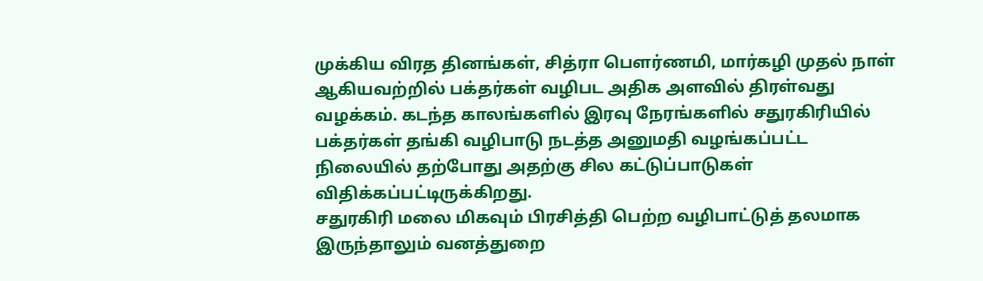முக்கிய விரத தினங்கள், சித்ரா பௌர்ணமி, மார்கழி முதல் நாள் ஆகியவற்றில் பக்தர்கள் வழிபட அதிக அளவில் திரள்வது வழக்கம். கடந்த காலங்களில் இரவு நேரங்களில் சதுரகிரியில் பக்தர்கள் தங்கி வழிபாடு நடத்த அனுமதி வழங்கப்பட்ட நிலையில் தற்போது அதற்கு சில கட்டுப்பாடுகள் விதிக்கப்பட்டிருக்கிறது.
சதுரகிரி மலை மிகவும் பிரசித்தி பெற்ற வழிபாட்டுத் தலமாக இருந்தாலும் வனத்துறை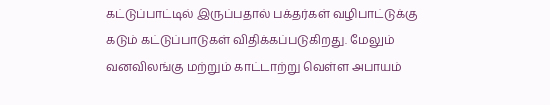கட்டுப்பாட்டில் இருப்பதால் பக்தர்கள் வழிபாட்டுக்கு கடும் கட்டுப்பாடுகள் விதிக்கப்படுகிறது. மேலும் வனவிலங்கு மற்றும் காட்டாற்று வெள்ள அபாயம்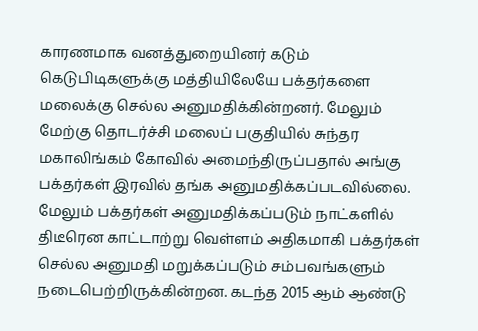காரணமாக வனத்துறையினர் கடும் கெடுபிடிகளுக்கு மத்தியிலேயே பக்தர்களை மலைக்கு செல்ல அனுமதிக்கின்றனர். மேலும் மேற்கு தொடர்ச்சி மலைப் பகுதியில் சுந்தர மகாலிங்கம் கோவில் அமைந்திருப்பதால் அங்கு பக்தர்கள் இரவில் தங்க அனுமதிக்கப்படவில்லை.
மேலும் பக்தர்கள் அனுமதிக்கப்படும் நாட்களில் திடீரென காட்டாற்று வெள்ளம் அதிகமாகி பக்தர்கள் செல்ல அனுமதி மறுக்கப்படும் சம்பவங்களும் நடைபெற்றிருக்கின்றன. கடந்த 2015 ஆம் ஆண்டு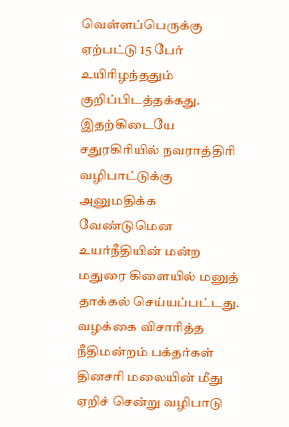வெள்ளப்பெருக்கு ஏற்பட்டு 15 பேர் உயிரிழந்ததும் குறிப்பிடத்தக்கது. இதற்கிடையே சதுரகிரியில் நவராத்திரி வழிபாட்டுக்கு அனுமதிக்க வேண்டுமென உயர்நீதியின் மன்ற மதுரை கிளையில் மனுத் தாக்கல் செய்யப்பட்டது. வழக்கை விசாரித்த நீதிமன்றம் பக்தர்கள் தினசரி மலையின் மீது ஏறிச் சென்று வழிபாடு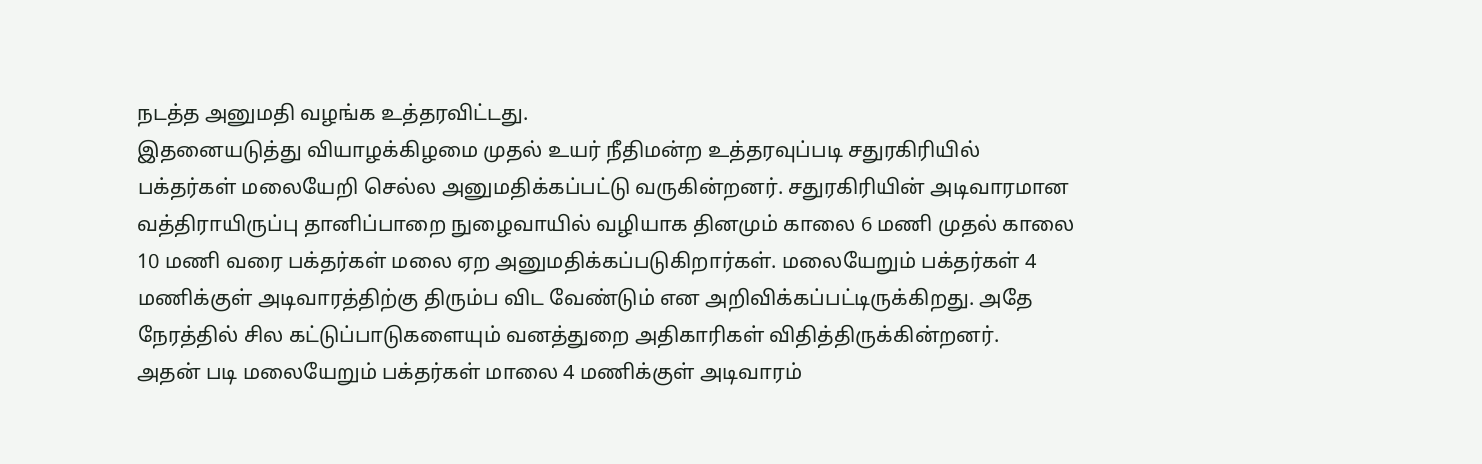நடத்த அனுமதி வழங்க உத்தரவிட்டது.
இதனையடுத்து வியாழக்கிழமை முதல் உயர் நீதிமன்ற உத்தரவுப்படி சதுரகிரியில் பக்தர்கள் மலையேறி செல்ல அனுமதிக்கப்பட்டு வருகின்றனர். சதுரகிரியின் அடிவாரமான வத்திராயிருப்பு தானிப்பாறை நுழைவாயில் வழியாக தினமும் காலை 6 மணி முதல் காலை 10 மணி வரை பக்தர்கள் மலை ஏற அனுமதிக்கப்படுகிறார்கள். மலையேறும் பக்தர்கள் 4 மணிக்குள் அடிவாரத்திற்கு திரும்ப விட வேண்டும் என அறிவிக்கப்பட்டிருக்கிறது. அதே நேரத்தில் சில கட்டுப்பாடுகளையும் வனத்துறை அதிகாரிகள் விதித்திருக்கின்றனர்.
அதன் படி மலையேறும் பக்தர்கள் மாலை 4 மணிக்குள் அடிவாரம்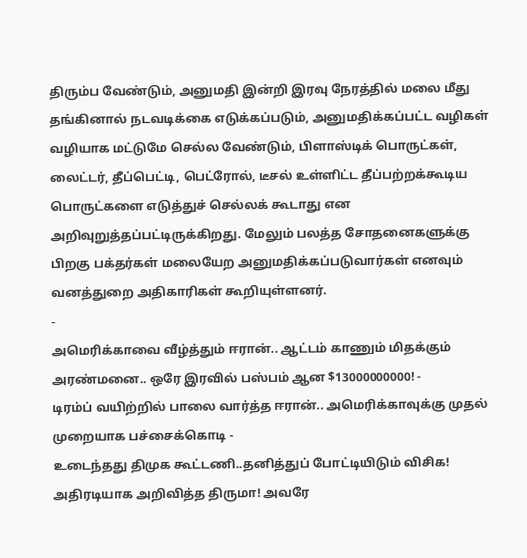திரும்ப வேண்டும், அனுமதி இன்றி இரவு நேரத்தில் மலை மீது தங்கினால் நடவடிக்கை எடுக்கப்படும், அனுமதிக்கப்பட்ட வழிகள் வழியாக மட்டுமே செல்ல வேண்டும், பிளாஸ்டிக் பொருட்கள், லைட்டர், தீப்பெட்டி, பெட்ரோல், டீசல் உள்ளிட்ட தீப்பற்றக்கூடிய பொருட்களை எடுத்துச் செல்லக் கூடாது என அறிவுறுத்தப்பட்டிருக்கிறது. மேலும் பலத்த சோதனைகளுக்கு பிறகு பக்தர்கள் மலையேற அனுமதிக்கப்படுவார்கள் எனவும் வனத்துறை அதிகாரிகள் கூறியுள்ளனர்.
-
அமெரிக்காவை வீழ்த்தும் ஈரான்.. ஆட்டம் காணும் மிதக்கும் அரண்மனை.. ஒரே இரவில் பஸ்பம் ஆன $13000000000! -
டிரம்ப் வயிற்றில் பாலை வார்த்த ஈரான்.. அமெரிக்காவுக்கு முதல் முறையாக பச்சைக்கொடி -
உடைந்தது திமுக கூட்டணி..தனித்துப் போட்டியிடும் விசிக! அதிரடியாக அறிவித்த திருமா! அவரே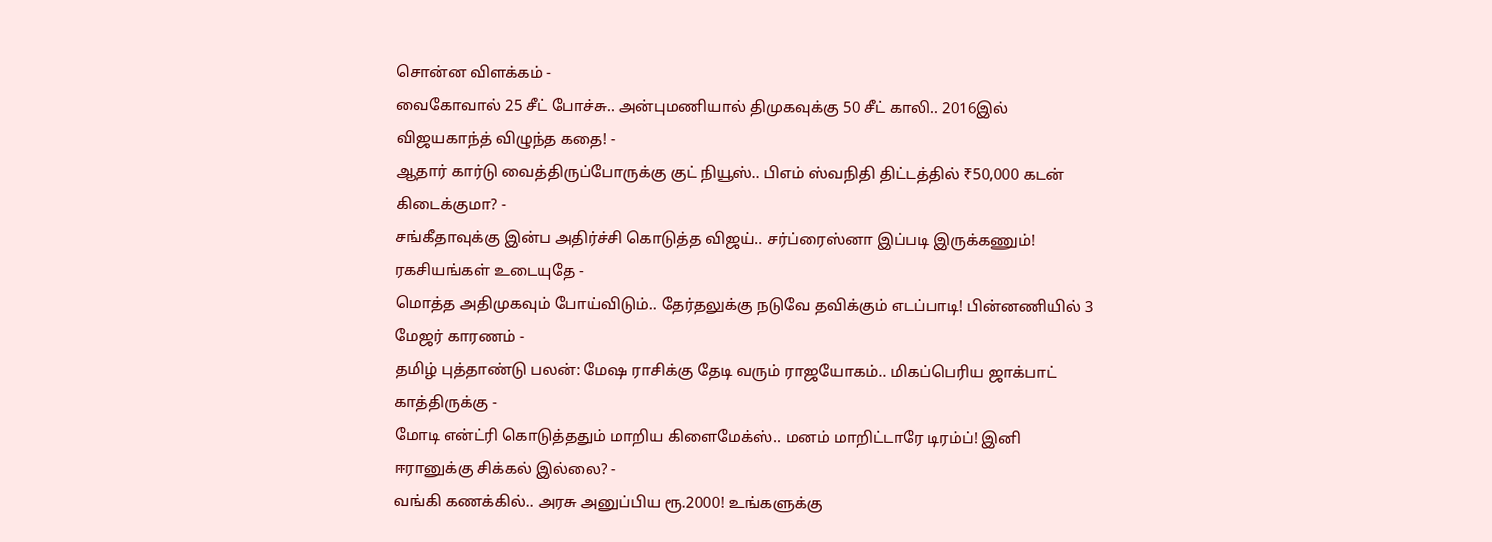சொன்ன விளக்கம் -
வைகோவால் 25 சீட் போச்சு.. அன்புமணியால் திமுகவுக்கு 50 சீட் காலி.. 2016இல் விஜயகாந்த் விழுந்த கதை! -
ஆதார் கார்டு வைத்திருப்போருக்கு குட் நியூஸ்.. பிஎம் ஸ்வநிதி திட்டத்தில் ₹50,000 கடன் கிடைக்குமா? -
சங்கீதாவுக்கு இன்ப அதிர்ச்சி கொடுத்த விஜய்.. சர்ப்ரைஸ்னா இப்படி இருக்கணும்! ரகசியங்கள் உடையுதே -
மொத்த அதிமுகவும் போய்விடும்.. தேர்தலுக்கு நடுவே தவிக்கும் எடப்பாடி! பின்னணியில் 3 மேஜர் காரணம் -
தமிழ் புத்தாண்டு பலன்: மேஷ ராசிக்கு தேடி வரும் ராஜயோகம்.. மிகப்பெரிய ஜாக்பாட் காத்திருக்கு -
மோடி என்ட்ரி கொடுத்ததும் மாறிய கிளைமேக்ஸ்.. மனம் மாறிட்டாரே டிரம்ப்! இனி ஈரானுக்கு சிக்கல் இல்லை? -
வங்கி கணக்கில்.. அரசு அனுப்பிய ரூ.2000! உங்களுக்கு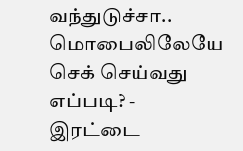வந்துடுச்சா.. மொபைலிலேயே செக் செய்வது எப்படி? -
இரட்டை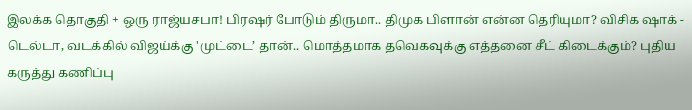இலக்க தொகுதி + ஒரு ராஜ்யசபா! பிரஷர் போடும் திருமா.. திமுக பிளான் என்ன தெரியுமா? விசிக ஷாக் -
டெல்டா, வடக்கில் விஜய்க்கு 'முட்டை’ தான்.. மொத்தமாக தவெகவுக்கு எத்தனை சீட் கிடைக்கும்? புதிய கருத்து கணிப்பு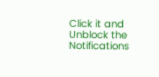Click it and Unblock the Notifications